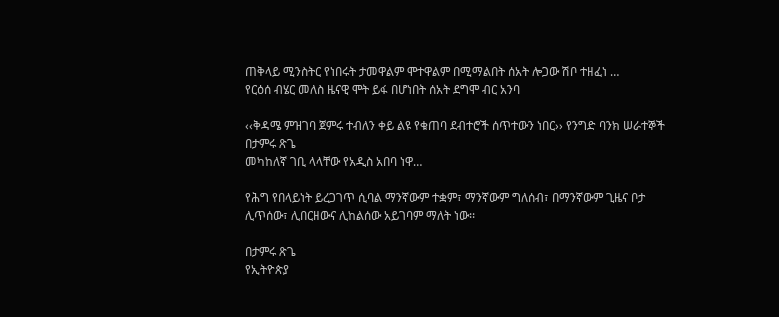ጠቅላይ ሚንስትር የነበሩት ታመዋልም ሞተዋልም በሚማልበት ሰአት ሎጋው ሽቦ ተዘፈነ …
የርዕሰ ብሄር መለስ ዜናዊ ሞት ይፋ በሆነበት ሰአት ደግሞ ብር አንባ

‹‹ቅዳሜ ምዝገባ ጀምሩ ተብለን ቀይ ልዩ የቁጠባ ደብተሮች ሰጥተውን ነበር›› የንግድ ባንክ ሠራተኞች
በታምሩ ጽጌ
መካከለኛ ገቢ ላላቸው የአዲስ አበባ ነዋ…

የሕግ የበላይነት ይረጋገጥ ሲባል ማንኛውም ተቋም፣ ማንኛውም ግለሰብ፣ በማንኛውም ጊዜና ቦታ ሊጥሰው፣ ሊበርዘውና ሊከልሰው አይገባም ማለት ነው፡፡

በታምሩ ጽጌ
የኢትዮጵያ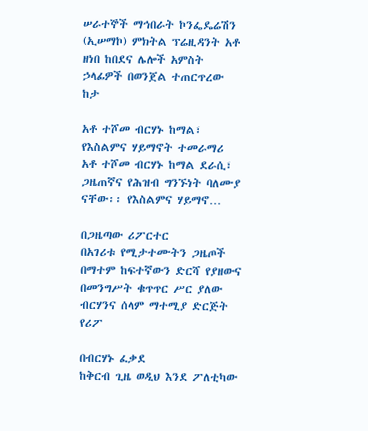ሠራተኞች ማኅበራት ኮንፌዴሬሽን (ኢሠማኮ) ምክትል ፕሬዚዳንት አቶ ዘነበ ከበደና ሌሎች አምስት ኃላፊዎች በወንጀል ተጠርጥረው ከታ

አቶ ተሾመ ብርሃኑ ከማል፣ የእስልምና ሃይማኖት ተመራማሪ
አቶ ተሾመ ብርሃኑ ከማል ደራሲ፣ ጋዜጠኛና የሕዝብ ግንኙነት ባለሙያ ናቸው፡፡ የእስልምና ሃይማኖ…

በጋዜጣው ሪፖርተር
በአገሪቱ የሚታተሙትን ጋዜጦች በማተም ከፍተኛውን ድርሻ የያዘውና በመንግሥት ቁጥጥር ሥር ያለው ብርሃንና ሰላም ማተሚያ ድርጅት የሪፖ

በብርሃኑ ፈቃደ
ከቅርብ ጊዜ ወዲህ እንደ ፖለቲካው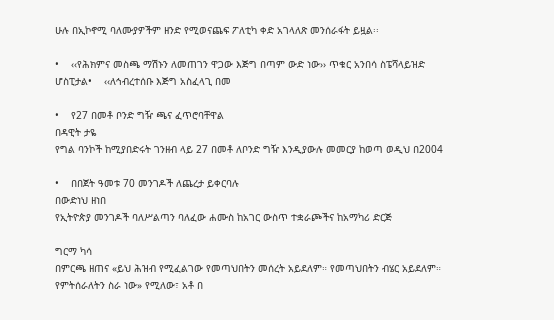ሁሉ በኢኮኖሚ ባለሙያዎችም ዘንድ የሚወናጨፍ ፖለቲካ ቀድ አገላለጽ መንሰራፋት ይዟል፡፡

•    ‹‹የሕክምና መስጫ ማሽኑን ለመጠገን ዋጋው እጅግ በጣም ውድ ነው›› ጥቁር አንበሳ ስፔሻላይዝድ ሆስፒታል•    ‹‹ለኅብረተሰቡ እጅግ አስፈላጊ በመ

•    የ27 በመቶ ቦንድ ግዥ ጫና ፈጥሮባቸዋል
በዳዊት ታዬ
የግል ባንኮች ከሚያበድሩት ገንዘብ ላይ 27 በመቶ ለቦንድ ግዥ እንዲያውሉ መመርያ ከወጣ ወዲህ በ2004

•    በበጀት ዓመቱ 70 መንገዶች ለጨረታ ይቀርባሉ
በውድነህ ዘነበ
የኢትዮጵያ መንገዶች ባለሥልጣን ባለፈው ሐሙስ ከአገር ውስጥ ተቋራጮችና ከአማካሪ ድርጅ

ግርማ ካሳ
በምርጫ ዘጠና «ይህ ሕዝብ የሚፈልገው የመጣህበትን መሰረት አይደለም። የመጣህበትን ብሄር አይደለም። የምትሰራለትን ስራ ነው» የሚለው፣ አቶ በ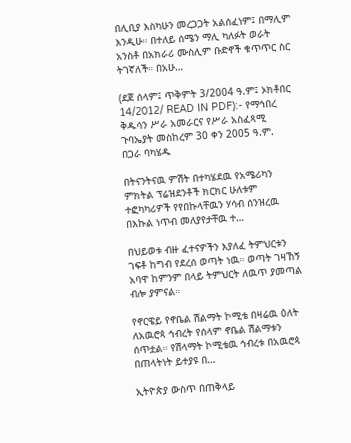በሊቢያ እስካሁን መረጋጋት አልሰፈነም፤ በማሊም እንዲሁ። በተለይ ሰሜን ማሊ ካለፉት ወራት አንስቶ በአክራሪ ሙስሊም ቡድኖች ቁጥጥር ስር ትገኛለች። በአሁ…

(ደጀ ሰላም፤ ጥቅምት 3/2004 ዓ.ም፤ ኦክቶበር 14/2012/ READ IN PDF):- የማኅበረ ቅዱሳን ሥራ አመራርና የሥራ አስፈጻሚ ጉባኤያት መስከረም 30 ቀን 2005 ዓ.ም.
በጋራ ባካሄዱ

በትናንትናዉ ምሽት በተካሄደዉ የአሜሪካን ምክትል ፕሬዝደንቶች ክርክር ሁለቱም ተፎካካሪዎች የየበኩላቸዉን ሃሳብ ሰንዝረዉ በእኩል ነጥብ መለያየታቸዉ ተ…

በህይወቱ ብዙ ፈተናዎችን እያለፈ ትምህርቱን ገፍቶ ከግብ የደረሰ ወጣት ነዉ። ወጣት ገዛኸኝ አባዋ ከምንም በላይ ትምህርት ለዉጥ ያመጣል ብሎ ያምናል።

የኖርዌይ የኖቤል ሽልማት ኮሚቴ በዛሬዉ ዕለት ለአዉሮጳ ኅብረት የሰላም ኖቤል ሽልማቱን ሰጥቷል። የሽላማት ኮሚቴዉ ኅብረቱ በአዉሮጳ በጠላትነት ይተያዩ በ…

ኢትዮጵያ ውስጥ በጠቅላይ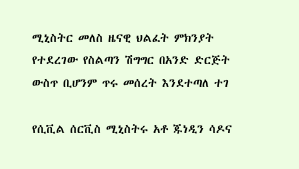ሚኒስትር መለስ ዜናዊ ህልፈት ምክንያት የተደረገው የስልጣን ሽግግር በአንድ ድርጅት ውስጥ ቢሆንም ጥሩ መሰረት እንደተጣለ ተገ

የሲቪል ሰርቪስ ሚኒስትሩ አቶ ጁነዲን ሳዶና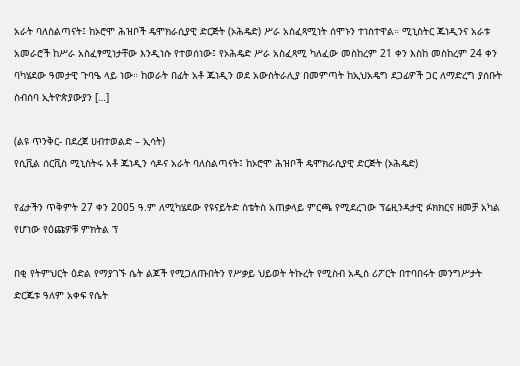አራት ባለስልጣናት፤ ከኦሮሞ ሕዝቦች ዴሞክራሲያዊ ድርጅት (ኦሕዴድ) ሥራ አስፈጻሚነት ሰሞኑን ተነስተዋል። ሚኒስትር ጁነዲንና አራቱ አመራሮች ከሥራ አስፈፃሚነታቸው እንዲነሱ የተወሰነው፤ የኦሕዴድ ሥራ አስፈጻሚ ካለፈው መስከረም 21 ቀን እስከ መስከረም 24 ቀን ባካሄደው ዓመታዊ ጉባዔ ላይ ነው። ከወራት በፊት አቶ ጁነዲን ወደ አውስትራሊያ በመምጣት ከኢህአዴግ ደጋፊዎች ጋር ለማድረግ ያሰቡት ስብሰባ ኢትዮጵያውያን […]

(ልዩ ጥንቅር- በደረጀ ሀብተወልድ – ኢሳት)
የሲቪል ሰርቪስ ሚኒስትሩ አቶ ጁነዲን ሳዶና አራት ባለስልጣናት፤ ከኦሮሞ ሕዝቦች ዴሞክራሲያዊ ድርጅት (ኦሕዴድ)

የፊታችን ጥቅምት 27 ቀን 2005 ዓ.ም ለሚካሄደው የዩናይትድ ስቴትስ አጠቃላይ ምርጫ የሚደረገው ፕሬዚንዳታዊ ፉክክርና ዘመቻ አካል የሆነው የዕጩዎቹ ምክትል ፕ

በቂ የትምህርት ዕድል የማያገኙ ሴት ልጆች የሚጋለጡበትን የሥቃይ ህይወት ትኩረት የሚስብ አዲስ ሪፖርት በተባበሩት መንግሥታት ድርጁቱ ዓለም አቀፍ የሴት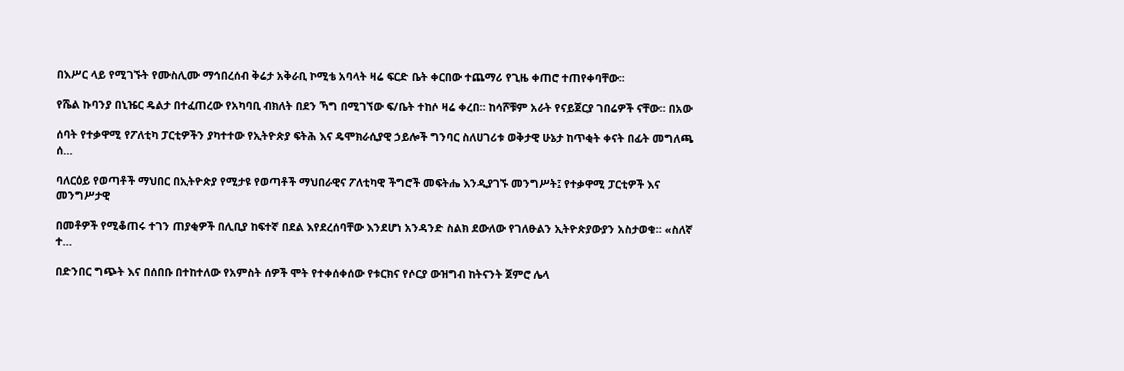በእሥር ላይ የሚገኙት የሙስሊሙ ማኅበረሰብ ቅሬታ አቅራቢ ኮሚቴ አባላት ዛሬ ፍርድ ቤት ቀርበው ተጨማሪ የጊዜ ቀጠሮ ተጠየቀባቸው፡፡

የሼል ኩባንያ በኒዤር ዴልታ በተፈጠረው የአካባቢ ብክለት በደን ኻግ በሚገኘው ፍ/ቤት ተከሶ ዛሬ ቀረበ። ከሳሾቹም አራት የናይጀርያ ገበሬዎች ናቸው። በአው

ሰባት የተቃዋሚ የፖለቲካ ፓርቲዎችን ያካተተው የኢትዮጵያ ፍትሕ እና ዴሞክራሲያዊ ኃይሎች ግንባር ስለሀገሪቱ ወቅታዊ ሁኔታ ከጥቂት ቀናት በፊት መግለጫ ሰ…

ባለርዕይ የወጣቶች ማህበር በኢትዮጵያ የሚታዩ የወጣቶች ማህበራዊና ፖለቲካዊ ችግሮች መፍትሔ እንዲያገኙ መንግሥት፤ የተቃዋሚ ፓርቲዎች እና መንግሥታዊ

በመቶዎች የሚቆጠሩ ተገን ጠያቂዎች በሊቢያ ከፍተኛ በደል እየደረሰባቸው እንደሆነ አንዳንድ ስልክ ደውለው የገለፁልን ኢትዮጵያውያን አስታወቁ። «ስለኛ ተ…

በድንበር ግጭት እና በሰበቡ በተከተለው የአምስት ሰዎች ሞት የተቀሰቀሰው የቱርክና የሶርያ ውዝግብ ከትናንት ጀምሮ ሌላ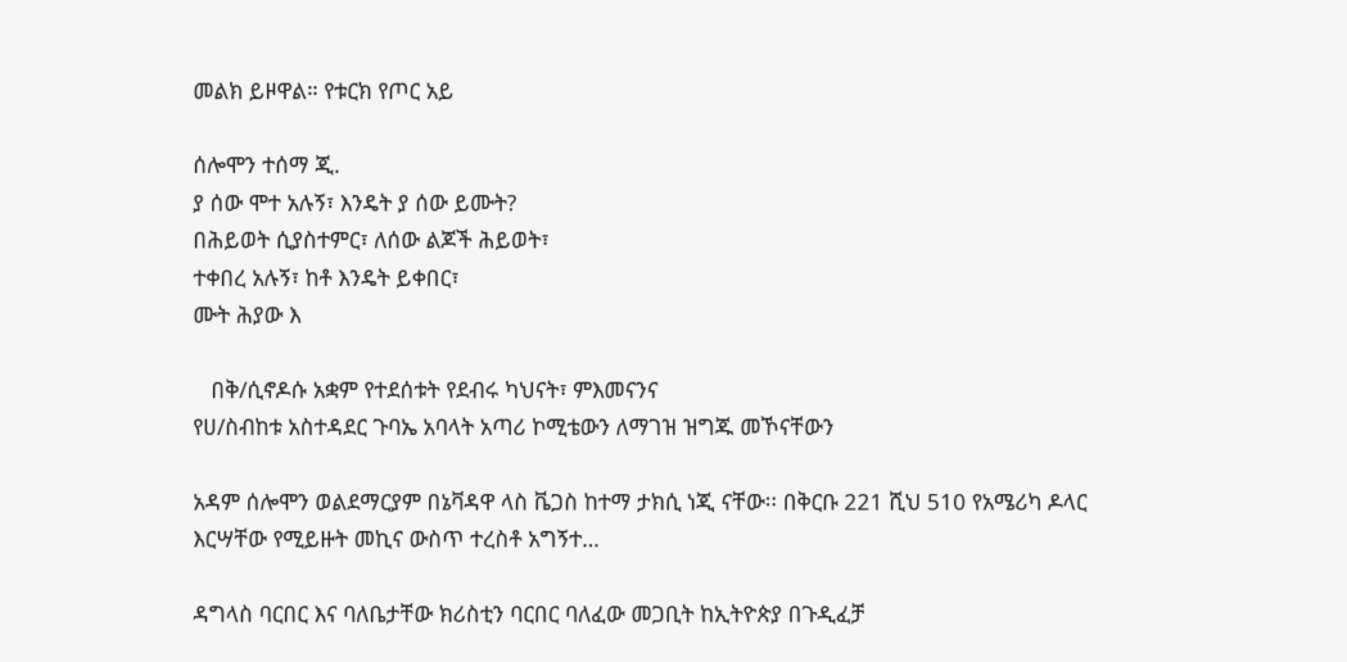መልክ ይዞዋል። የቱርክ የጦር አይ

ሰሎሞን ተሰማ ጂ.
ያ ሰው ሞተ አሉኝ፣ እንዴት ያ ሰው ይሙት?
በሕይወት ሲያስተምር፣ ለሰው ልጆች ሕይወት፣
ተቀበረ አሉኝ፣ ከቶ እንዴት ይቀበር፣
ሙት ሕያው እ

   በቅ/ሲኖዶሱ አቋም የተደሰቱት የደብሩ ካህናት፣ ምእመናንና
የሀ/ስብከቱ አስተዳደር ጉባኤ አባላት አጣሪ ኮሚቴውን ለማገዝ ዝግጁ መኾናቸውን

አዳም ሰሎሞን ወልደማርያም በኔቫዳዋ ላስ ቬጋስ ከተማ ታክሲ ነጂ ናቸው፡፡ በቅርቡ 221 ሺህ 510 የአሜሪካ ዶላር እርሣቸው የሚይዙት መኪና ውስጥ ተረስቶ አግኝተ…

ዳግላስ ባርበር እና ባለቤታቸው ክሪስቲን ባርበር ባለፈው መጋቢት ከኢትዮጵያ በጉዲፈቻ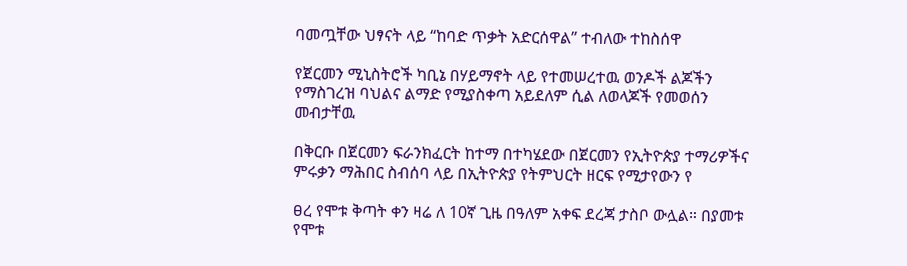ባመጧቸው ህፃናት ላይ “ከባድ ጥቃት አድርሰዋል” ተብለው ተከስሰዋ

የጀርመን ሚኒስትሮች ካቢኔ በሃይማኖት ላይ የተመሠረተዉ ወንዶች ልጆችን የማስገረዝ ባህልና ልማድ የሚያስቀጣ አይደለም ሲል ለወላጆች የመወሰን መብታቸዉ

በቅርቡ በጀርመን ፍራንክፈርት ከተማ በተካሄደው በጀርመን የኢትዮጵያ ተማሪዎችና ምሩቃን ማሕበር ስብሰባ ላይ በኢትዮጵያ የትምህርት ዘርፍ የሚታየውን የ

ፀረ የሞቱ ቅጣት ቀን ዛሬ ለ 10ኛ ጊዜ በዓለም አቀፍ ደረጃ ታስቦ ውሏል። በያመቱ የሞቱ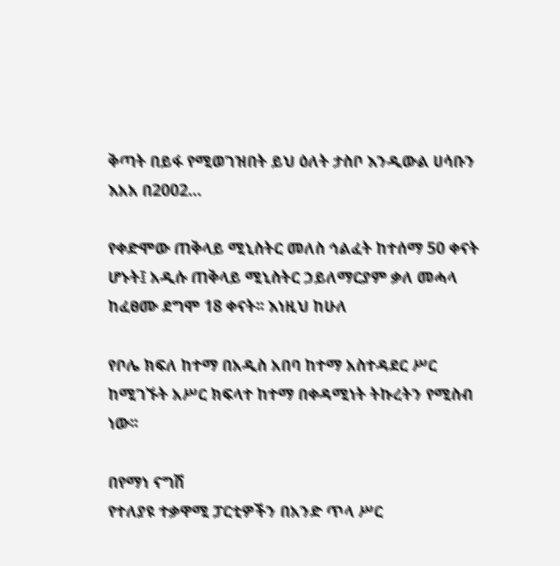ቅጣት በይፋ የሚወገዝበት ይህ ዕለት ታስቦ እንዲውል ሀሳቡን እአአ በ2002…

የቀድሞው ጠቅላይ ሚኒስትር መለስ ኅልፈት ከተሰማ 50 ቀናት ሆኑት፤ አዲሱ ጠቅላይ ሚኒስትር ኃይለማርያም ቃለ መሓላ ከፈፀሙ ደግሞ 18 ቀናት፡፡ እነዚህ ከሁለ

የቦሌ ክፍለ ከተማ በአዲስ አበባ ከተማ አስተዳደር ሥር ከሚገኙት አሥር ክፍላተ ከተማ በቀዳሚነት ትኩረትን የሚስብ ነው፡፡

በየማነ ናግሽ
የተለያዩ ተቃዋሚ ፓርቲዎችን በአንድ ጥላ ሥር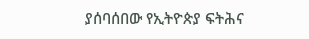ያሰባሰበው የኢትዮጵያ ፍትሕና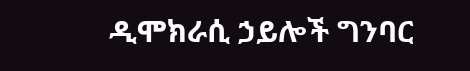ዲሞክራሲ ኃይሎች ግንባር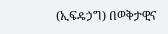(ኢፍዴኃግ) በወቅታዊና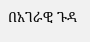በአገራዊ ጉዳ